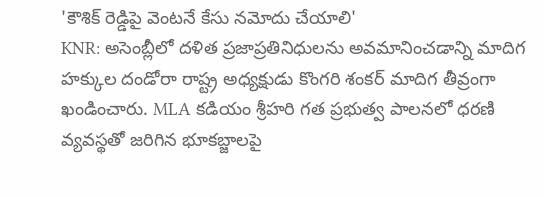'కౌశిక్ రెడ్డిపై వెంటనే కేసు నమోదు చేయాలి'
KNR: అసెంబ్లీలో దళిత ప్రజాప్రతినిధులను అవమానించడాన్ని మాదిగ హక్కుల దండోరా రాష్ట్ర అధ్యక్షుడు కొంగరి శంకర్ మాదిగ తీవ్రంగా ఖండించారు. MLA కడియం శ్రీహరి గత ప్రభుత్వ పాలనలో ధరణి వ్యవస్థతో జరిగిన భూకబ్జాలపై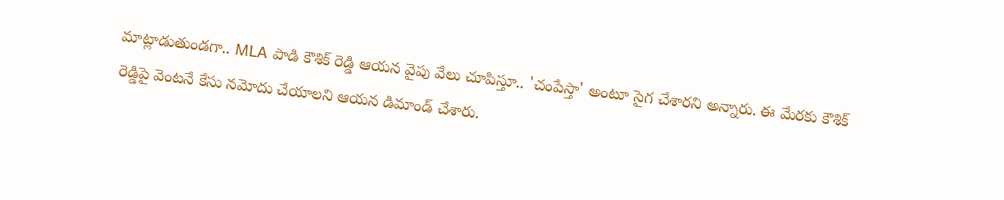మాట్లాడుతుండగా.. MLA పాడి కౌశిక్ రెడ్డి ఆయన వైపు వేలు చూపిస్తూ.. 'చంపేస్తా' అంటూ సైగ చేశారని అన్నారు. ఈ మేరకు కౌశిక్ రెడ్డిపై వెంటనే కేసు నమోదు చేయాలని ఆయన డిమాండ్ చేశారు.